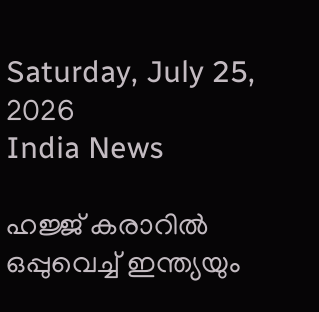Saturday, July 25, 2026
India News

ഹജ്ജ് കരാറില്‍ ഒപ്പുവെച്ച് ഇന്ത്യയും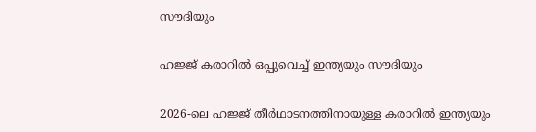സൗദിയും

ഹജ്ജ് കരാറില്‍ ഒപ്പുവെച്ച് ഇന്ത്യയും സൗദിയും

2026-ലെ ഹജ്ജ് തീര്‍ഥാടനത്തിനായുള്ള കരാറില്‍ ഇന്ത്യയും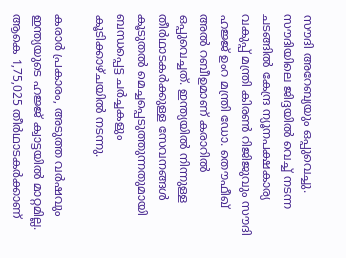സൗദി അറേബ്യയും ഒപ്പുവെച്ചു. സൗദിയിലെ ജിദ്ദയില്‍ വെച്ച് നടന്ന ചടങ്ങില്‍ കേന്ദ്ര ന്യൂനപക്ഷകാര്യ വകുപ്പ് മന്ത്രി കിരണ്‍ റിജിജുവും സൗദി ഹജ്ജ് ഉംറ മന്ത്രി ഡോ. തൌഫീഖ് അല്‍ റബീഉമാണ് കരാറില്‍ ഒപ്പുവെച്ചത്. ഇന്ത്യയില്‍ നിന്നുള്ള തീര്‍ഥാടകര്‍ക്കുള്ള സേവനങ്ങള്‍ കൂടുതല്‍ മെച്ചപ്പെടുത്തുന്നതുമായി ബന്ധപ്പെട്ട ചര്‍ച്ചകളും കൂടിക്കാഴ്ചയില്‍ നടന്നു.

കരാര്‍ പ്രകാരം, അടുത്ത വര്‍ഷവും ഇന്ത്യയുടെ ഹജ്ജ് ക്വാട്ടയില്‍ മാറ്റമില്ല. ആകെ 1,75,025 തീര്‍ഥാടകര്‍ക്കാണ്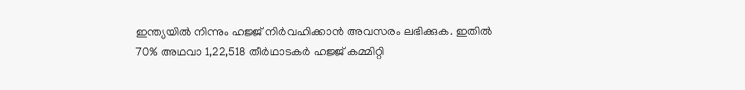ഇന്ത്യയില്‍ നിന്നും ഹജ്ജ് നിര്‍വഹിക്കാന്‍ അവസരം ലഭിക്കുക. ഇതില്‍ 70% അഥവാ 1,22,518 തീര്‍ഥാടകര്‍ ഹജ്ജ് കമ്മിറ്റി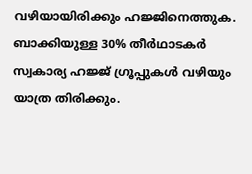വഴിയായിരിക്കും ഹജ്ജിനെത്തുക. ബാക്കിയുള്ള 30% തീര്‍ഥാടകര്‍ സ്വകാര്യ ഹജ്ജ് ഗ്രൂപ്പുകള്‍ വഴിയും യാത്ര തിരിക്കും.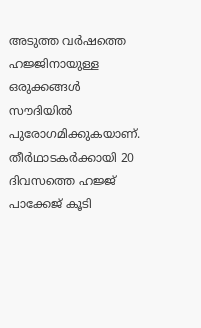അടുത്ത വര്‍ഷത്തെ ഹജ്ജിനായുള്ള ഒരുക്കങ്ങള്‍ സൗദിയില്‍ പുരോഗമിക്കുകയാണ്. തീര്‍ഥാടകര്‍ക്കായി 20 ദിവസത്തെ ഹജ്ജ് പാക്കേജ് കൂടി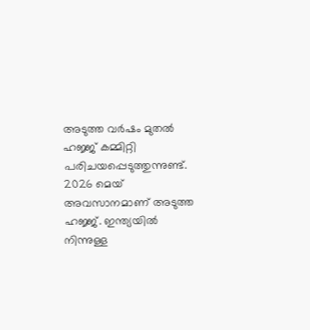അടുത്ത വര്‍ഷം മുതല്‍ ഹജ്ജ് കമ്മിറ്റി പരിചയപ്പെടുത്തുന്നുണ്ട്. 2026 മെയ് അവസാനമാണ് അടുത്ത ഹജ്ജ്. ഇന്ത്യയില്‍ നിന്നുള്ള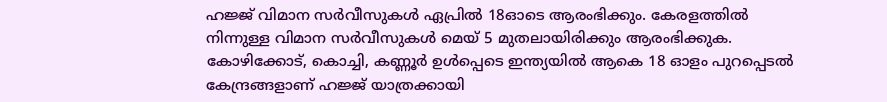ഹജ്ജ് വിമാന സര്‍വീസുകള്‍ ഏപ്രില്‍ 18ഓടെ ആരംഭിക്കും. കേരളത്തില്‍ നിന്നുള്ള വിമാന സര്‍വീസുകള്‍ മെയ് 5 മുതലായിരിക്കും ആരംഭിക്കുക. കോഴിക്കോട്, കൊച്ചി, കണ്ണൂര്‍ ഉള്‍പ്പെടെ ഇന്ത്യയില്‍ ആകെ 18 ഓളം പുറപ്പെടല്‍ കേന്ദ്രങ്ങളാണ് ഹജ്ജ് യാത്രക്കായി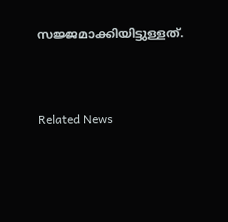സജ്ജമാക്കിയിട്ടുള്ളത്.




Related News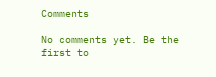Comments

No comments yet. Be the first to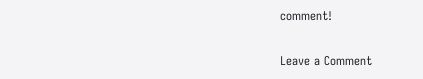comment!

Leave a Comment